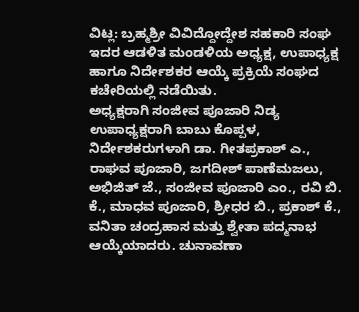ವಿಟ್ಲ: ಬ್ರಹ್ಮಶ್ರೀ ವಿವಿದ್ದೋದ್ದೇಶ ಸಹಕಾರಿ ಸಂಘ ಇದರ ಆಡಳಿತ ಮಂಡಳಿಯ ಅಧ್ಯಕ್ಷ, ಉಪಾಧ್ಯಕ್ಷ ಹಾಗೂ ನಿರ್ದೇಶಕರ ಆಯ್ಕೆ ಪ್ರಕ್ರಿಯೆ ಸಂಘದ ಕಚೇರಿಯಲ್ಲಿ ನಡೆಯಿತು.
ಅಧ್ಯಕ್ಷರಾಗಿ ಸಂಜೀವ ಪೂಜಾರಿ ನಿಡ್ಯ ಉಪಾಧ್ಯಕ್ಷರಾಗಿ ಬಾಬು ಕೊಪ್ಪಳ, ನಿರ್ದೇಶಕರುಗಳಾಗಿ ಡಾ. ಗೀತಪ್ರಕಾಶ್ ಎ., ರಾಘವ ಪೂಜಾರಿ, ಜಗದೀಶ್ ಪಾಣೆಮಜಲು, ಅಭಿಜಿತ್ ಜೆ., ಸಂಜೀವ ಪೂಜಾರಿ ಎಂ., ರವಿ ಬಿ. ಕೆ., ಮಾಧವ ಪೂಜಾರಿ, ಶ್ರೀಧರ ಬಿ., ಪ್ರಕಾಶ್ ಕೆ., ವನಿತಾ ಚಂದ್ರಹಾಸ ಮತ್ತು ಶ್ವೇತಾ ಪದ್ಮನಾಭ ಆಯ್ಕೆಯಾದರು. ಚುನಾವಣಾ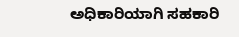ಅಧಿಕಾರಿಯಾಗಿ ಸಹಕಾರಿ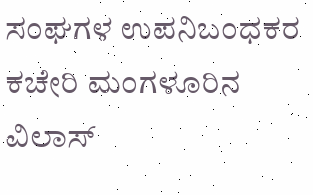ಸಂಘಗಳ ಉಪನಿಬಂಧಕರ ಕಚೇರಿ ಮಂಗಳೂರಿನ ವಿಲಾಸ್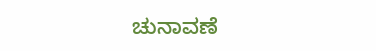ಚುನಾವಣೆ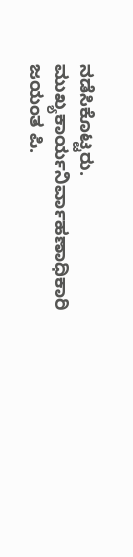ನಡೆಸಿಕೊಟ್ಟರು.
ಮುಖ್ಯಕಾರ್ಯನಿರ್ವಾಹಣಾಧಿಕಾರಿ ಜಯಂತ ಪಿ.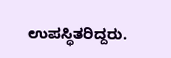ಉಪಸ್ಥಿತರಿದ್ದರು.